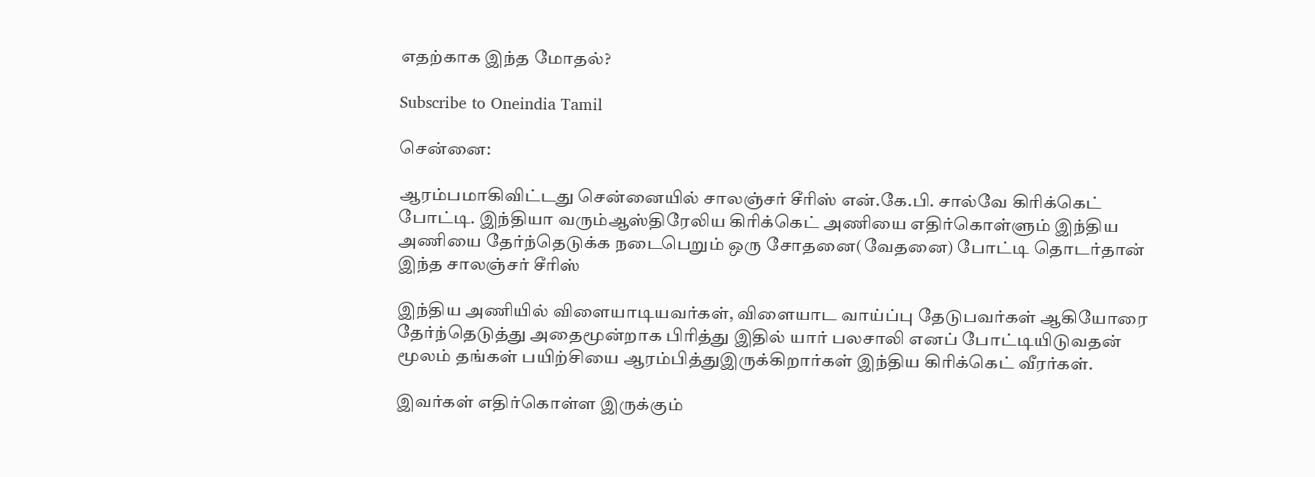எதற்காக இந்த மோதல்?

Subscribe to Oneindia Tamil

சென்னை:

ஆரம்பமாகிவிட்டது சென்னையில் சாலஞ்சர் சீரிஸ் என்.கே.பி. சால்வே கிரிக்கெட் போட்டி. இந்தியா வரும்ஆஸ்திரேலிய கிரிக்கெட் அணியை எதிர்கொள்ளும் இந்திய அணியை தேர்ந்தெடுக்க நடைபெறும் ஒரு சோதனை(வேதனை) போட்டி தொடர்தான் இந்த சாலஞ்சர் சீரிஸ்

இந்திய அணியில் விளையாடியவர்கள், விளையாட வாய்ப்பு தேடுபவர்கள் ஆகியோரை தேர்ந்தெடுத்து அதைமூன்றாக பிரித்து இதில் யார் பலசாலி எனப் போட்டியிடுவதன் மூலம் தங்கள் பயிற்சியை ஆரம்பித்துஇருக்கிறார்கள் இந்திய கிரிக்கெட் வீரர்கள்.

இவர்கள் எதிர்கொள்ள இருக்கும்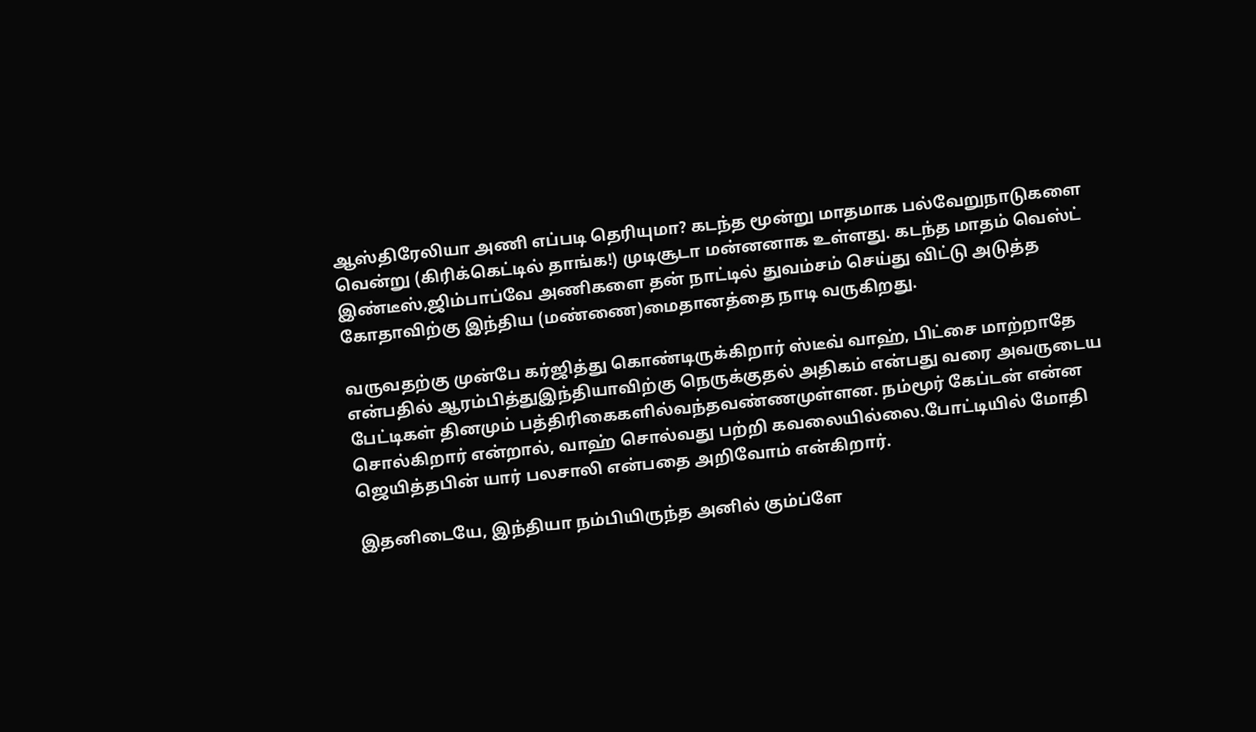ஆஸ்திரேலியா அணி எப்படி தெரியுமா? கடந்த மூன்று மாதமாக பல்வேறுநாடுகளை வென்று (கிரிக்கெட்டில் தாங்க!) முடிசூடா மன்னனாக உள்ளது. கடந்த மாதம் வெஸ்ட் இண்டீஸ்,ஜிம்பாப்வே அணிகளை தன் நாட்டில் துவம்சம் செய்து விட்டு அடுத்த கோதாவிற்கு இந்திய (மண்ணை)மைதானத்தை நாடி வருகிறது.

வருவதற்கு முன்பே கர்ஜித்து கொண்டிருக்கிறார் ஸ்டீவ் வாஹ், பிட்சை மாற்றாதே என்பதில் ஆரம்பித்துஇந்தியாவிற்கு நெருக்குதல் அதிகம் என்பது வரை அவருடைய பேட்டிகள் தினமும் பத்திரிகைகளில்வந்தவண்ணமுள்ளன. நம்மூர் கேப்டன் என்ன சொல்கிறார் என்றால், வாஹ் சொல்வது பற்றி கவலையில்லை.போட்டியில் மோதி ஜெயித்தபின் யார் பலசாலி என்பதை அறிவோம் என்கிறார்.

இதனிடையே, இந்தியா நம்பியிருந்த அனில் கும்ப்ளே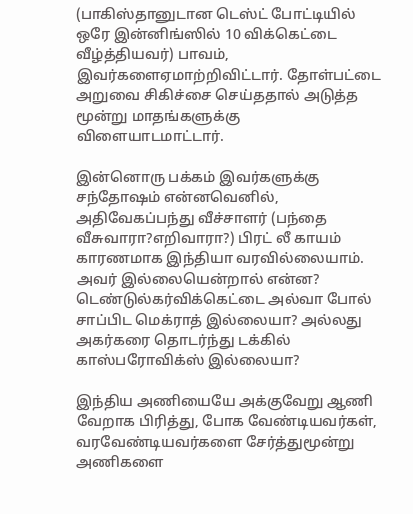(பாகிஸ்தானுடான டெஸ்ட் போட்டியில் ஒரே இன்னிங்ஸில் 10 விக்கெட்டை வீழ்த்தியவர்) பாவம், இவர்களைஏமாற்றிவிட்டார். தோள்பட்டை அறுவை சிகிச்சை செய்ததால் அடுத்த மூன்று மாதங்களுக்கு விளையாடமாட்டார்.

இன்னொரு பக்கம் இவர்களுக்கு சந்தோஷம் என்னவெனில், அதிவேகப்பந்து வீச்சாளர் (பந்தை வீசுவாரா?எறிவாரா?) பிரட் லீ காயம் காரணமாக இந்தியா வரவில்லையாம். அவர் இல்லையென்றால் என்ன? டெண்டுல்கர்விக்கெட்டை அல்வா போல் சாப்பிட மெக்ராத் இல்லையா? அல்லது அகர்கரை தொடர்ந்து டக்கில் காஸ்பரோவிக்ஸ் இல்லையா?

இந்திய அணியையே அக்குவேறு ஆணி வேறாக பிரித்து, போக வேண்டியவர்கள், வரவேண்டியவர்களை சேர்த்துமூன்று அணிகளை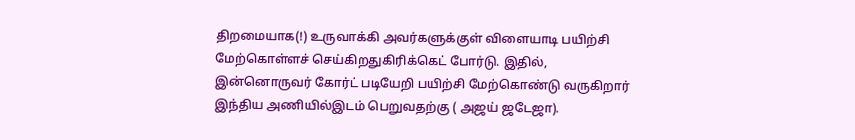திறமையாக(!) உருவாக்கி அவர்களுக்குள் விளையாடி பயிற்சி மேற்கொள்ளச் செய்கிறதுகிரிக்கெட் போர்டு. இதில், இன்னொருவர் கோர்ட் படியேறி பயிற்சி மேற்கொண்டு வருகிறார் இந்திய அணியில்இடம் பெறுவதற்கு ( அஜய் ஜடேஜா).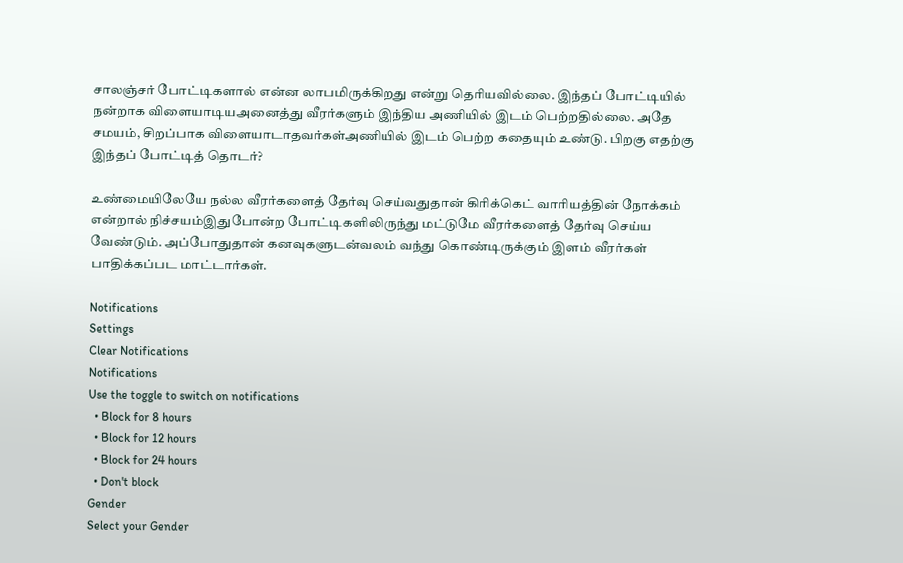சாலஞ்சர் போட்டிகளால் என்ன லாபமிருக்கிறது என்று தெரியவில்லை. இந்தப் போட்டியில் நன்றாக விளையாடியஅனைத்து வீரர்களும் இந்திய அணியில் இடம் பெற்றதில்லை. அதே சமயம், சிறப்பாக விளையாடாதவர்கள்அணியில் இடம் பெற்ற கதையும் உண்டு. பிறகு எதற்கு இந்தப் போட்டித் தொடர்?

உண்மையிலேயே நல்ல வீரர்களைத் தேர்வு செய்வதுதான் கிரிக்கெட் வாரியத்தின் நோக்கம் என்றால் நிச்சயம்இதுபோன்ற போட்டிகளிலிருந்து மட்டுமே வீரர்களைத் தேர்வு செய்ய வேண்டும். அப்போதுதான் கனவுகளுடன்வலம் வந்து கொண்டிருக்கும் இளம் வீரர்கள் பாதிக்கப்பட மாட்டார்கள்.

Notifications
Settings
Clear Notifications
Notifications
Use the toggle to switch on notifications
  • Block for 8 hours
  • Block for 12 hours
  • Block for 24 hours
  • Don't block
Gender
Select your Gender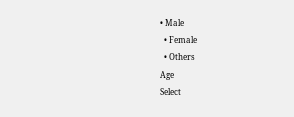• Male
  • Female
  • Others
Age
Select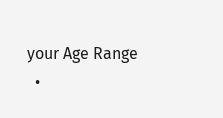your Age Range
  •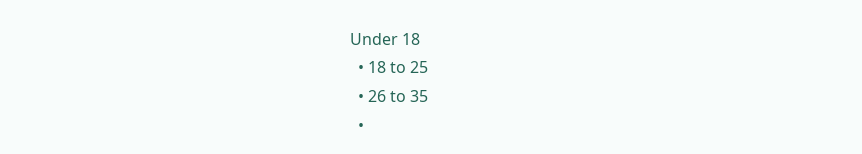Under 18
  • 18 to 25
  • 26 to 35
  •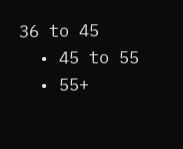36 to 45
  • 45 to 55
  • 55+